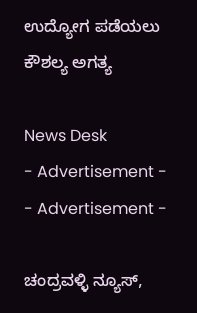ಉದ್ಯೋಗ ಪಡೆಯಲು ಕೌಶಲ್ಯ ಅಗತ್ಯ

News Desk
- Advertisement -  - Advertisement -

ಚಂದ್ರವಳ್ಳಿ ನ್ಯೂಸ್,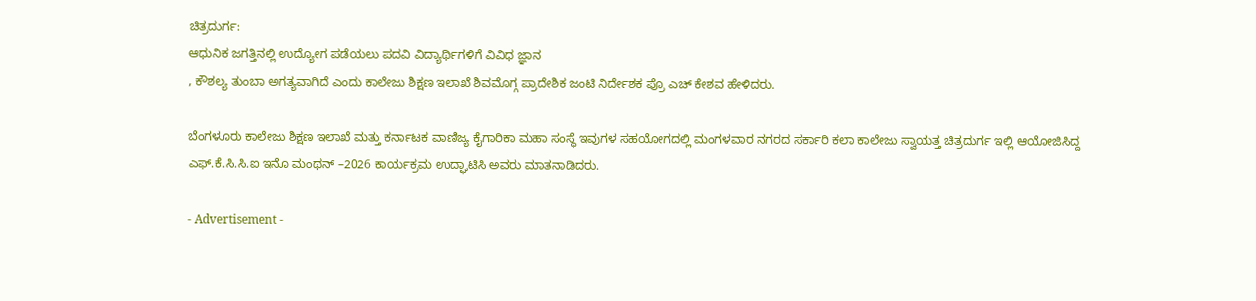ಚಿತ್ರದುರ್ಗ:
ಆಧುನಿಕ ಜಗತ್ತಿನಲ್ಲಿ ಉದ್ಯೋಗ ಪಡೆಯಲು ಪದವಿ ವಿದ್ಯಾರ್ಥಿಗಳಿಗೆ ವಿವಿಧ ಜ್ಞಾನ
, ಕೌಶಲ್ಯ ತುಂಬಾ ಅಗತ್ಯವಾಗಿದೆ ಎಂದು ಕಾಲೇಜು ಶಿಕ್ಷಣ ಇಲಾಖೆ ಶಿವಮೊಗ್ಗ ಪ್ರಾದೇಶಿಕ ಜಂಟಿ ನಿರ್ದೇಶಕ ಪ್ರೊ ಎಚ್ ಕೇಶವ ಹೇಳಿದರು.

ಬೆಂಗಳೂರು ಕಾಲೇಜು ಶಿಕ್ಷಣ ಇಲಾಖೆ ಮತ್ತು ಕರ್ನಾಟಕ ವಾಣಿಜ್ಯ ಕೈಗಾರಿಕಾ ಮಹಾ ಸಂಸ್ಥೆ ಇವುಗಳ ಸಹಯೋಗದಲ್ಲಿ ಮಂಗಳವಾರ ನಗರದ ಸರ್ಕಾರಿ ಕಲಾ ಕಾಲೇಜು ಸ್ವಾಯತ್ತ ಚಿತ್ರದುರ್ಗ ಇಲ್ಲಿ ಆಯೋಜಿಸಿದ್ದ ಎಫ್.ಕೆ.ಸಿ.ಸಿ.ಐ ಇನೊ ಮಂಥನ್ –2026 ಕಾರ್ಯಕ್ರಮ ಉದ್ಘಾಟಿಸಿ ಅವರು ಮಾತನಾಡಿದರು.

- Advertisement -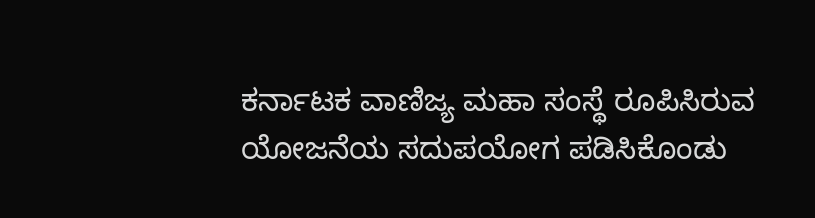ಕರ್ನಾಟಕ ವಾಣಿಜ್ಯ ಮಹಾ ಸಂಸ್ಥೆ ರೂಪಿಸಿರುವ ಯೋಜನೆಯ ಸದುಪಯೋಗ ಪಡಿಸಿಕೊಂಡು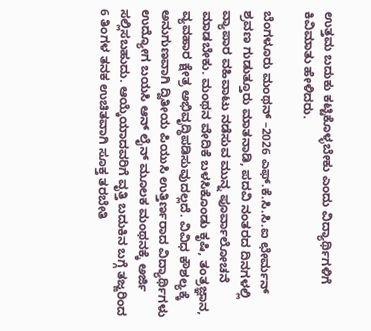ಉತ್ತಮ ಬದುಕು ಕಟ್ಟಿಕೊಳ್ಳಬೇಕು ಎಂದು ವಿದ್ಯಾರ್ಥಿಗಳಿಗೆ ಕಿವಿಮಾತು ಹೇಳಿದರು.

ಬೆಂಗಳೂರು ಮಂಥನ್ –2026 ಎಫ್.ಕೆ.ಸಿ.ಸಿ.ಐ ಛೇರ್ಮನ್ ಶ್ರವಣ ಗುಡುತ್ತೂರು ಮಾತನಾಡಿ, ಪದವಿ ನಂತರದ ದಿನಗಳಲ್ಲಿ ವ್ಯಾಪಾರ ವಹಿವಾಟು ನಡೆಸುವ ಮುನ್ನ ಪೂರ್ವಾಲೋಚನೆ ಮಾಡಬೇಕು. ಮಂಥನ ವೇದಿಕೆ ಬಳಸಿಕೊಂಡು ಕೃಷಿ, ತಂತ್ರಜ್ಞಾನ, ವ್ಯವಹಾರ ಕ್ಷೇತ್ರ ಅಭಿವೃದ್ಧಿಪಡಿಸುವುದಲ್ಲದೆ. ವಿವಿಧ ಕೌಶಲ್ಯಕ್ಕೆ ಅನುಗುಣವಾಗಿ ದ್ವಿತೀಯ ಪಿಯುಸಿ ಉತ್ತಿರ್ಣರಾದ ವಿದ್ಯಾರ್ಥಿಗಳು ಉದ್ಯೋಗ ಬಯಸಿ ಆನ್ ಲೈನ್ ಮೂಲಕ ಮಂಥನಕ್ಕೆ ಅರ್ಜಿ ಸಲ್ಲಿಸಬಹುದು. ಆಯ್ಕೆಯಾದವರಿಗೆ ವೃತ್ತಿ ಬದುಕಿನ ಬಗ್ಗೆ ತಜ್ಙರಿಂದ 6 ತಿಂಗಳ ತನಕ ಉಚಿತವಾಗಿ ಸೂಕ್ತ ತರಬೇತಿ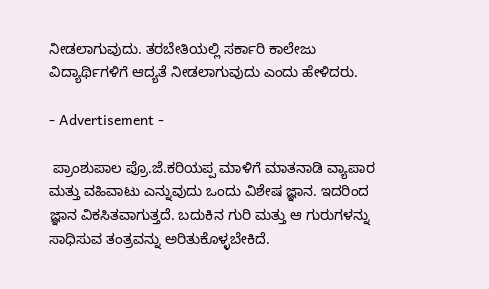ನೀಡಲಾಗುವುದು. ತರಬೇತಿಯಲ್ಲಿ ಸರ್ಕಾರಿ ಕಾಲೇಜು ವಿದ್ಯಾರ್ಥಿಗಳಿಗೆ ಆದ್ಯತೆ ನೀಡಲಾಗುವುದು ಎಂದು ಹೇಳಿದರು.

- Advertisement -

 ಪ್ರಾಂಶುಪಾಲ ಪ್ರೊ.ಜೆ.ಕರಿಯಪ್ಪ ಮಾಳಿಗೆ ಮಾತನಾಡಿ ವ್ಯಾಪಾರ ಮತ್ತು ವಹಿವಾಟು ಎನ್ನುವುದು ಒಂದು ವಿಶೇಷ ಜ್ಞಾನ. ಇದರಿಂದ ಜ್ಞಾನ ವಿಕಸಿತವಾಗುತ್ತದೆ. ಬದುಕಿನ ಗುರಿ ಮತ್ತು ಆ ಗುರುಗಳನ್ನು ಸಾಧಿಸುವ ತಂತ್ರವನ್ನು ಅರಿತುಕೊಳ್ಳಬೇಕಿದೆ.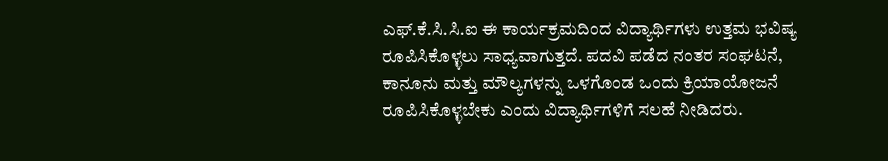ಎಫ್.ಕೆ.ಸಿ.ಸಿ.ಐ ಈ ಕಾರ್ಯಕ್ರಮದಿಂದ ವಿದ್ಯಾರ್ಥಿಗಳು ಉತ್ತಮ ಭವಿಷ್ಯ ರೂಪಿಸಿಕೊಳ್ಳಲು ಸಾಧ್ಯವಾಗುತ್ತದೆ. ಪದವಿ ಪಡೆದ ನಂತರ ಸಂಘಟನೆ, ಕಾನೂನು ಮತ್ತು ಮೌಲ್ಯಗಳನ್ನು ಒಳಗೊಂಡ ಒಂದು ಕ್ರಿಯಾಯೋಜನೆ ರೂಪಿಸಿಕೊಳ್ಳಬೇಕು ಎಂದು ವಿದ್ಯಾರ್ಥಿಗಳಿಗೆ ಸಲಹೆ ನೀಡಿದರು.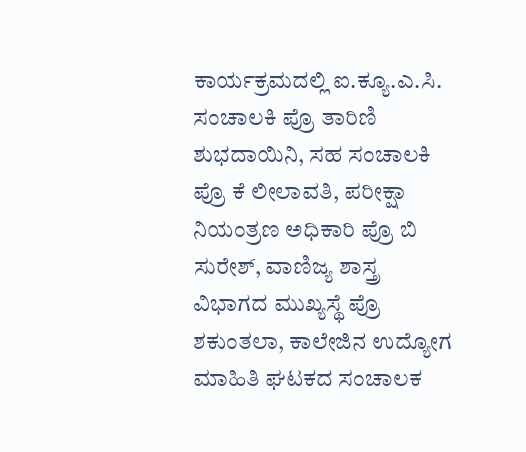ಕಾರ್ಯಕ್ರಮದಲ್ಲಿ ಐ.ಕ್ಯೂ.ಎ.ಸಿ. ಸಂಚಾಲಕಿ ಪ್ರೊ ತಾರಿಣಿ ಶುಭದಾಯಿನಿ, ಸಹ ಸಂಚಾಲಕಿ ಪ್ರೊ ಕೆ ಲೀಲಾವತಿ, ಪರೀಕ್ಷಾ ನಿಯಂತ್ರಣ ಅಧಿಕಾರಿ ಪ್ರೊ ಬಿ ಸುರೇಶ್, ವಾಣಿಜ್ಯ ಶಾಸ್ತ್ರ ವಿಭಾಗದ ಮುಖ್ಯಸ್ಥೆ ಪ್ರೊ ಶಕುಂತಲಾ, ಕಾಲೇಜಿನ ಉದ್ಯೋಗ ಮಾಹಿತಿ ಘಟಕದ ಸಂಚಾಲಕ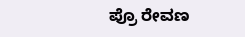ಪ್ರೊ ರೇವಣ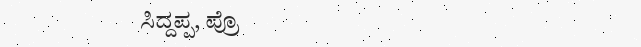ಸಿದ್ದಪ್ಪ, ಪ್ರೊ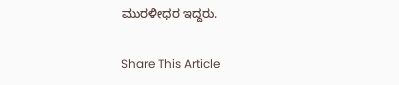ಮುರಳೀಧರ ಇದ್ದರು.

Share This Article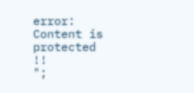error: Content is protected !!
";